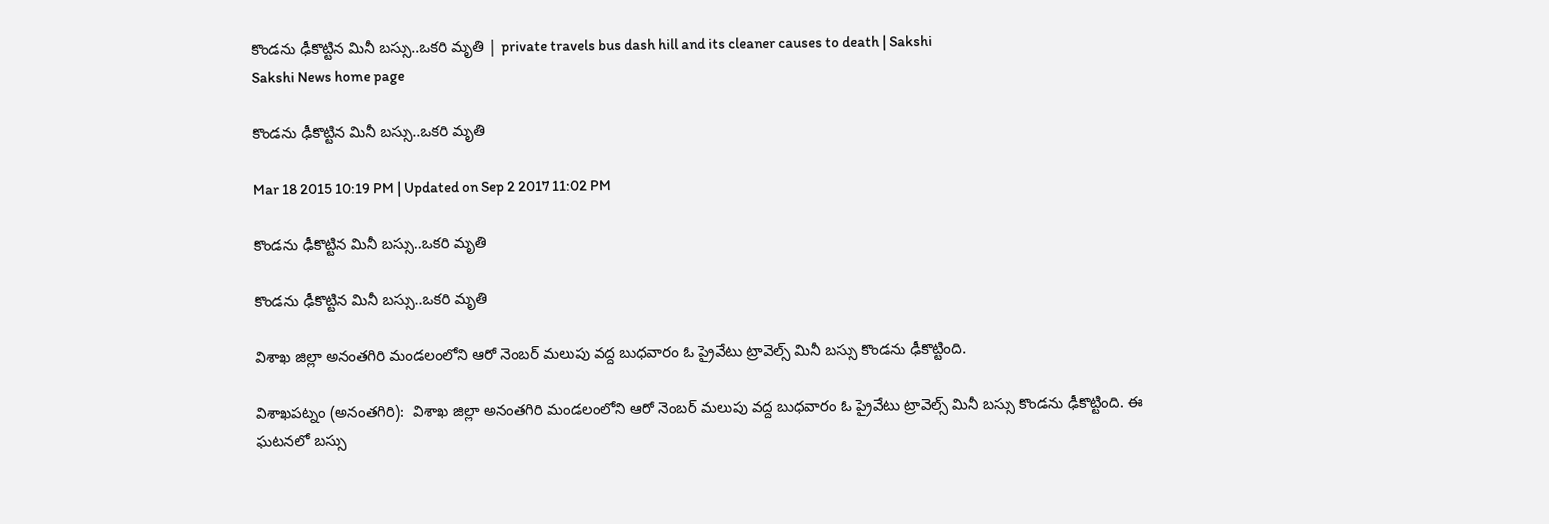కొండను ఢీకొట్టిన మినీ బస్సు..ఒకరి మృతి | private travels bus dash hill and its cleaner causes to death | Sakshi
Sakshi News home page

కొండను ఢీకొట్టిన మినీ బస్సు..ఒకరి మృతి

Mar 18 2015 10:19 PM | Updated on Sep 2 2017 11:02 PM

కొండను ఢీకొట్టిన మినీ బస్సు..ఒకరి మృతి

కొండను ఢీకొట్టిన మినీ బస్సు..ఒకరి మృతి

విశాఖ జిల్లా అనంతగిరి మండలంలోని ఆరో నెంబర్ మలుపు వద్ద బుధవారం ఓ ప్రైవేటు ట్రావెల్స్ మినీ బస్సు కొండను ఢీకొట్టింది.

విశాఖపట్నం (అనంతగిరి):  విశాఖ జిల్లా అనంతగిరి మండలంలోని ఆరో నెంబర్ మలుపు వద్ద బుధవారం ఓ ప్రైవేటు ట్రావెల్స్ మినీ బస్సు కొండను ఢీకొట్టింది. ఈ ఘటనలో బస్సు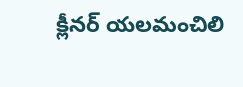క్లీనర్ యలమంచిలి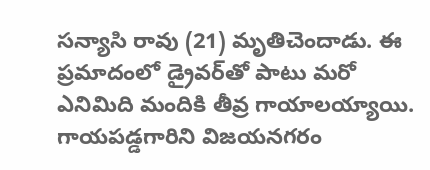సన్యాసి రావు (21) మృతిచెందాడు. ఈ ప్రమాదంలో డ్రైవర్‌తో పాటు మరో ఎనిమిది మందికి తీవ్ర గాయాలయ్యాయి. గాయపడ్డగారిని విజయనగరం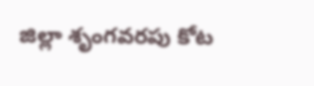జిల్లా శృంగవరపు కోట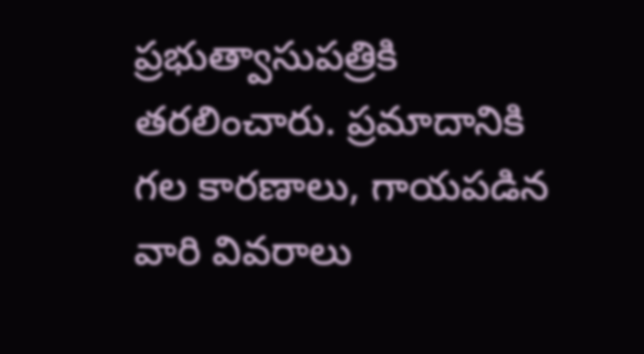ప్రభుత్వాసుపత్రికి తరలించారు. ప్రమాదానికి గల కారణాలు, గాయపడిన వారి వివరాలు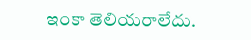ఇంకా తెలియరాలేదు.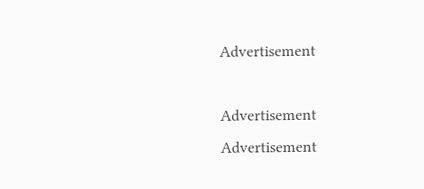Advertisement

Advertisement
Advertisement